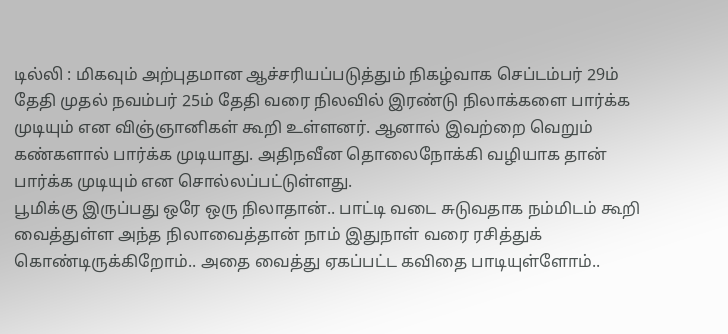டில்லி : மிகவும் அற்புதமான ஆச்சரியப்படுத்தும் நிகழ்வாக செப்டம்பர் 29ம் தேதி முதல் நவம்பர் 25ம் தேதி வரை நிலவில் இரண்டு நிலாக்களை பார்க்க முடியும் என விஞ்ஞானிகள் கூறி உள்ளனர். ஆனால் இவற்றை வெறும் கண்களால் பார்க்க முடியாது. அதிநவீன தொலைநோக்கி வழியாக தான் பார்க்க முடியும் என சொல்லப்பட்டுள்ளது.
பூமிக்கு இருப்பது ஒரே ஒரு நிலாதான்.. பாட்டி வடை சுடுவதாக நம்மிடம் கூறி வைத்துள்ள அந்த நிலாவைத்தான் நாம் இதுநாள் வரை ரசித்துக் கொண்டிருக்கிறோம்.. அதை வைத்து ஏகப்பட்ட கவிதை பாடியுள்ளோம்..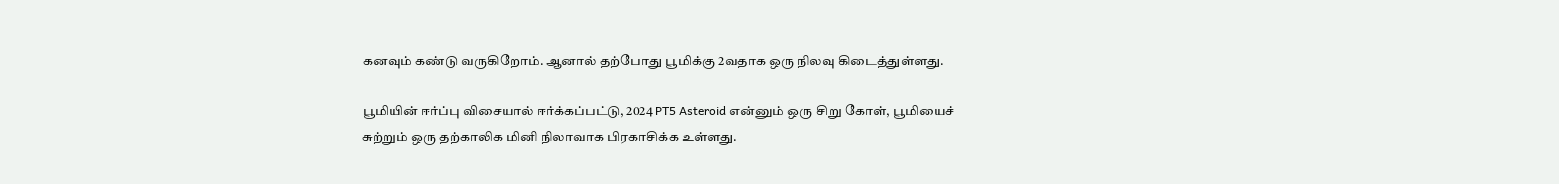கனவும் கண்டு வருகிறோம். ஆனால் தற்போது பூமிக்கு 2வதாக ஒரு நிலவு கிடைத்துள்ளது.

பூமியின் ஈர்ப்பு விசையால் ஈர்க்கப்பட்டு, 2024 PT5 Asteroid என்னும் ஒரு சிறு கோள், பூமியைச் சுற்றும் ஒரு தற்காலிக மினி நிலாவாக பிரகாசிக்க உள்ளது.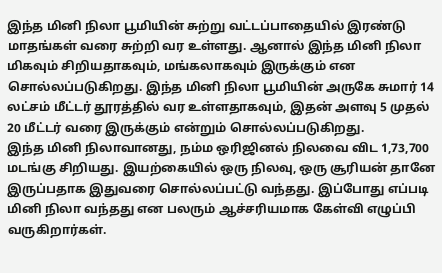இந்த மினி நிலா பூமியின் சுற்று வட்டப்பாதையில் இரண்டு மாதங்கள் வரை சுற்றி வர உள்ளது. ஆனால் இந்த மினி நிலா மிகவும் சிறியதாகவும், மங்கலாகவும் இருக்கும் என சொல்லப்படுகிறது. இந்த மினி நிலா பூமியின் அருகே சுமார் 14 லட்சம் மீட்டர் தூரத்தில் வர உள்ளதாகவும், இதன் அளவு 5 முதல் 20 மீட்டர் வரை இருக்கும் என்றும் சொல்லப்படுகிறது.
இந்த மினி நிலாவானது, நம்ம ஒரிஜினல் நிலவை விட 1,73,700 மடங்கு சிறியது. இயற்கையில் ஒரு நிலவு, ஒரு சூரியன் தானே இருப்பதாக இதுவரை சொல்லப்பட்டு வந்தது. இப்போது எப்படி மினி நிலா வந்தது என பலரும் ஆச்சரியமாக கேள்வி எழுப்பி வருகிறார்கள்.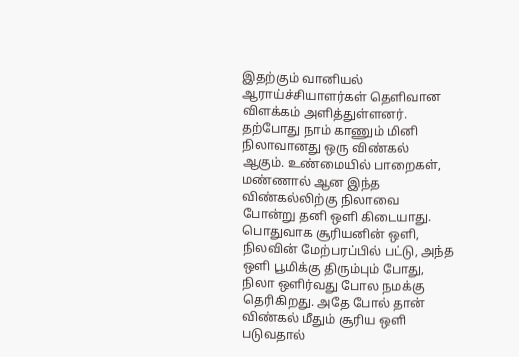இதற்கும் வானியல் ஆராய்ச்சியாளர்கள் தெளிவான விளக்கம் அளித்துள்ளனர்.
தற்போது நாம் காணும் மினி நிலாவானது ஒரு விண்கல் ஆகும். உண்மையில் பாறைகள், மண்ணால் ஆன இந்த விண்கல்லிற்கு நிலாவை போன்று தனி ஒளி கிடையாது. பொதுவாக சூரியனின் ஒளி, நிலவின் மேற்பரப்பில் பட்டு, அந்த ஒளி பூமிக்கு திரும்பும் போது, நிலா ஒளிர்வது போல நமக்கு தெரிகிறது. அதே போல் தான் விண்கல் மீதும் சூரிய ஒளி படுவதால்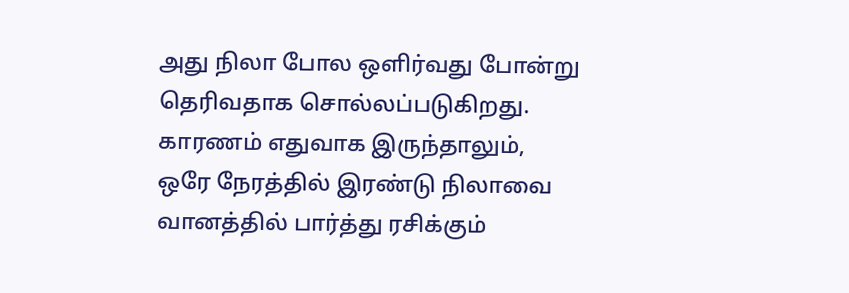அது நிலா போல ஒளிர்வது போன்று தெரிவதாக சொல்லப்படுகிறது.
காரணம் எதுவாக இருந்தாலும், ஒரே நேரத்தில் இரண்டு நிலாவை வானத்தில் பார்த்து ரசிக்கும்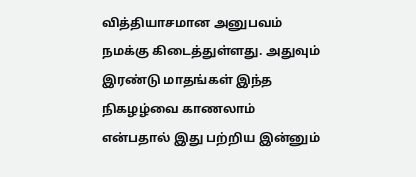வித்தியாசமான அனுபவம் நமக்கு கிடைத்துள்ளது. அதுவும் இரண்டு மாதங்கள் இந்த நிகழழ்வை காணலாம் என்பதால் இது பற்றிய இன்னும்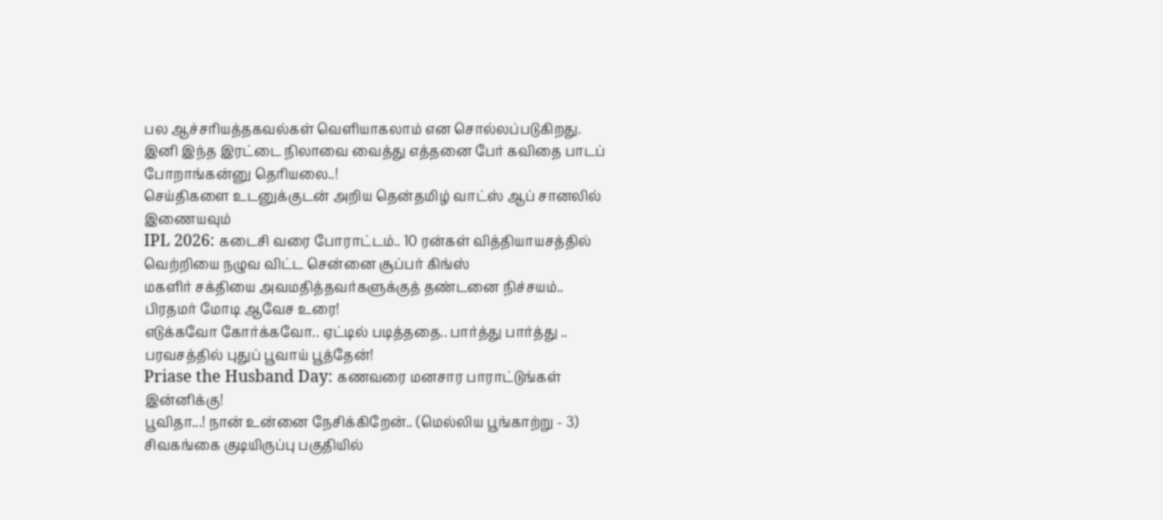பல ஆச்சரியத்தகவல்கள் வெளியாகலாம் என சொல்லப்படுகிறது.
இனி இந்த இரட்டை நிலாவை வைத்து எத்தனை பேர் கவிதை பாடப் போறாங்கன்னு தெரியலை..!
செய்திகளை உடனுக்குடன் அறிய தென்தமிழ் வாட்ஸ் ஆப் சானலில் இணையவும்
IPL 2026: கடைசி வரை போராட்டம்.. 10 ரன்கள் வித்தியாயசத்தில் வெற்றியை நழுவ விட்ட சென்னை சூப்பர் கிங்ஸ்
மகளிர் சக்தியை அவமதித்தவர்களுக்குத் தண்டனை நிச்சயம்.. பிரதமர் மோடி ஆவேச உரை!
எடுக்கவோ கோர்க்கவோ.. ஏட்டில் படித்ததை.. பார்த்து பார்த்து .. பரவசத்தில் புதுப் பூவாய் பூத்தேன்!
Priase the Husband Day: கணவரை மனசார பாராட்டுங்கள் இன்னிக்கு!
பூவிதா...! நான் உன்னை நேசிக்கிறேன்.. (மெல்லிய பூங்காற்று - 3)
சிவகங்கை குடியிருப்பு பகுதியில்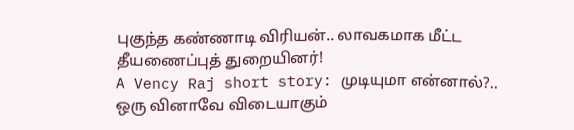புகுந்த கண்ணாடி விரியன்.. லாவகமாக மீட்ட தீயணைப்புத் துறையினர்!
A Vency Raj short story: முடியுமா என்னால்?.. ஒரு வினாவே விடையாகும்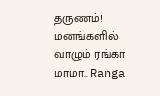தருணம்!
மனங்களில் வாழும் ரங்கா மாமா.. Ranga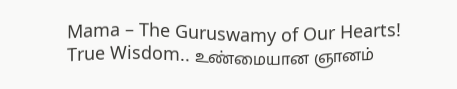Mama – The Guruswamy of Our Hearts!
True Wisdom.. உண்மையான ஞானம்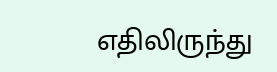எதிலிருந்து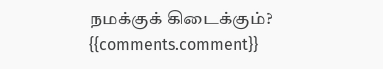நமக்குக் கிடைக்கும்?
{{comments.comment}}